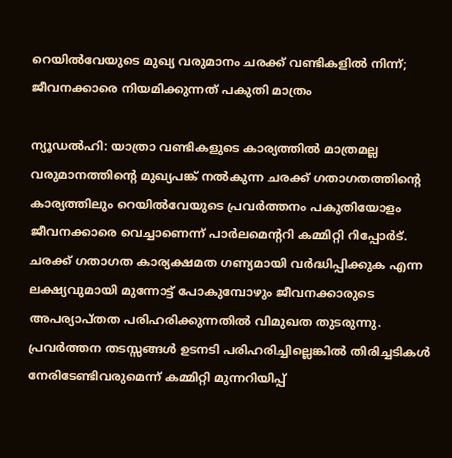റെയിൽവേയുടെ മുഖ്യ വരുമാനം ചരക്ക് വണ്ടികളിൽ നിന്ന്; ജീവനക്കാരെ നിയമിക്കുന്നത് പകുതി മാത്രം

ന്യൂഡൽഹി: യാത്രാ വണ്ടികളുടെ കാര്യത്തിൽ മാത്രമല്ല വരുമാനത്തിന്റെ മുഖ്യപങ്ക് നൽകുന്ന ചരക്ക് ഗതാഗതത്തിന്റെ കാര്യത്തിലും റെയിൽവേയുടെ പ്രവർത്തനം പകുതിയോളം ജീവനക്കാരെ വെച്ചാണെന്ന് പാർലമെന്ററി കമ്മിറ്റി റിപ്പോർട്.
ചരക്ക് ഗതാഗത കാര്യക്ഷമത ഗണ്യമായി വർദ്ധിപ്പിക്കുക എന്ന ലക്ഷ്യവുമായി മുന്നോട്ട് പോകുമ്പോഴും ജീവനക്കാരുടെ അപര്യാപ്തത പരിഹരിക്കുന്നതിൽ വിമുഖത തുടരുന്നു. പ്രവർത്തന തടസ്സങ്ങൾ ഉടനടി പരിഹരിച്ചില്ലെങ്കിൽ തിരിച്ചടികൾ നേരിടേണ്ടിവരുമെന്ന് കമ്മിറ്റി മുന്നറിയിപ്പ്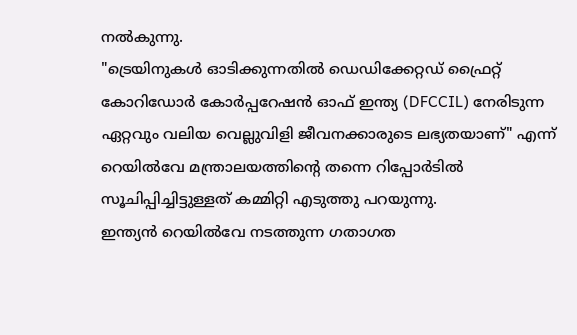നൽകുന്നു.
"ട്രെയിനുകൾ ഓടിക്കുന്നതിൽ ഡെഡിക്കേറ്റഡ് ഫ്രൈറ്റ് കോറിഡോർ കോർപ്പറേഷൻ ഓഫ് ഇന്ത്യ (DFCCIL) നേരിടുന്ന ഏറ്റവും വലിയ വെല്ലുവിളി ജീവനക്കാരുടെ ലഭ്യതയാണ്" എന്ന് റെയിൽവേ മന്ത്രാലയത്തിന്റെ തന്നെ റിപ്പോർടിൽ സൂചിപ്പിച്ചിട്ടുള്ളത് കമ്മിറ്റി എടുത്തു പറയുന്നു.
ഇന്ത്യൻ റെയിൽവേ നടത്തുന്ന ഗതാഗത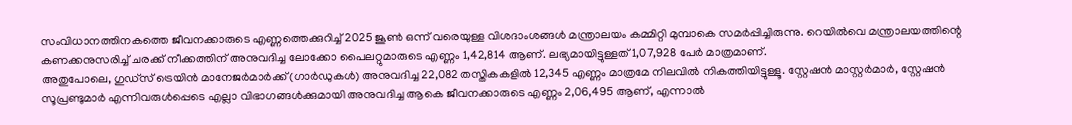സംവിധാനത്തിനകത്തെ ജീവനക്കാരുടെ എണ്ണത്തെക്കുറിച്ച് 2025 ജൂൺ ഒന്ന് വരെയുള്ള വിശദാംശങ്ങൾ മന്ത്രാലയം കമ്മിറ്റി മുമ്പാകെ സമർപ്പിച്ചിരുന്നു. റെയിൽവെ മന്ത്രാലയത്തിന്റെ കണക്കനുസരിച്ച് ചരക്ക് നീക്കത്തിന് അനുവദിച്ച ലോക്കോ പൈലറ്റുമാരുടെ എണ്ണം 1,42,814 ആണ്. ലഭ്യമായിട്ടുള്ളത് 1,07,928 പേർ മാത്രമാണ്.
അതുപോലെ, ഗുഡ്സ് ട്രെയിൻ മാനേജർമാർക്ക് (ഗാർഡുകൾ) അനുവദിച്ച 22,082 തസ്തികകളിൽ 12,345 എണ്ണം മാത്രമേ നിലവിൽ നികത്തിയിട്ടുള്ളൂ. സ്റ്റേഷൻ മാസ്റ്റർമാർ, സ്റ്റേഷൻ സൂപ്രണ്ടുമാർ എന്നിവരുൾപ്പെടെ എല്ലാ വിഭാഗങ്ങൾക്കുമായി അനുവദിച്ച ആകെ ജീവനക്കാരുടെ എണ്ണം 2,06,495 ആണ്, എന്നാൽ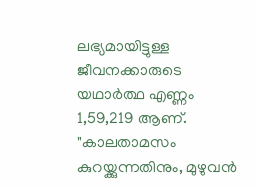ലഭ്യമായിട്ടുള്ള ജീവനക്കാരുടെ യഥാർത്ഥ എണ്ണം 1,59,219 ആണ്.
"കാലതാമസം കുറയ്ക്കുന്നതിനും, മുഴുവൻ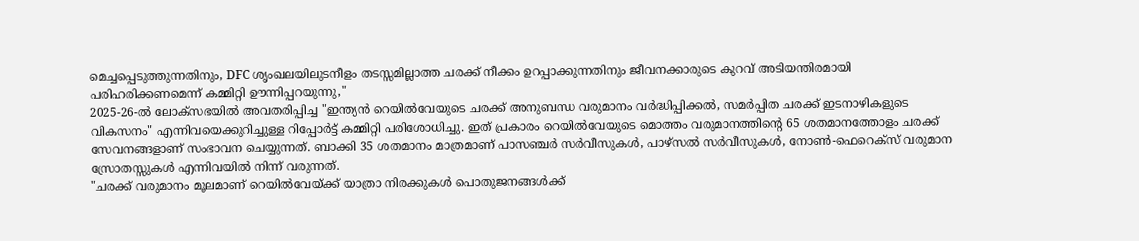മെച്ചപ്പെടുത്തുന്നതിനും, DFC ശൃംഖലയിലുടനീളം തടസ്സമില്ലാത്ത ചരക്ക് നീക്കം ഉറപ്പാക്കുന്നതിനും ജീവനക്കാരുടെ കുറവ് അടിയന്തിരമായി പരിഹരിക്കണമെന്ന് കമ്മിറ്റി ഊന്നിപ്പറയുന്നു,"
2025-26-ൽ ലോക്സഭയിൽ അവതരിപ്പിച്ച "ഇന്ത്യൻ റെയിൽവേയുടെ ചരക്ക് അനുബന്ധ വരുമാനം വർദ്ധിപ്പിക്കൽ, സമർപ്പിത ചരക്ക് ഇടനാഴികളുടെ വികസനം" എന്നിവയെക്കുറിച്ചുള്ള റിപ്പോർട്ട് കമ്മിറ്റി പരിശോധിച്ചു. ഇത് പ്രകാരം റെയിൽവേയുടെ മൊത്തം വരുമാനത്തിന്റെ 65 ശതമാനത്തോളം ചരക്ക് സേവനങ്ങളാണ് സംഭാവന ചെയ്യുന്നത്. ബാക്കി 35 ശതമാനം മാത്രമാണ് പാസഞ്ചർ സർവീസുകൾ, പാഴ്സൽ സർവീസുകൾ, നോൺ-ഫെറെക്സ് വരുമാന സ്രോതസ്സുകൾ എന്നിവയിൽ നിന്ന് വരുന്നത്.
"ചരക്ക് വരുമാനം മൂലമാണ് റെയിൽവേയ്ക്ക് യാത്രാ നിരക്കുകൾ പൊതുജനങ്ങൾക്ക്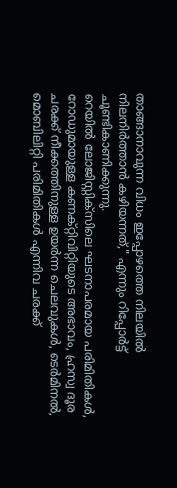താങ്ങാനാവുന്ന വിധം ഇപ്പോഴത്തെ നിലയിൽ നിലനിർത്താൻ കഴിയന്നത്," എന്നും റിപ്പോർട്ട് ചൂണ്ടികാണിക്കുന്നു.
റെയിൽ ലോജിസ്റ്റിക്സിലെ ഘടനാപരമായ പരിമിതികൾ, റോഡുമായുള്ള കണക്റ്റിവിറ്റിയുടെ അഭാവം, ഹ്രസ്വ ദൂര ചരക്ക് നീക്കത്തിനുള്ള ഉയർന്ന ചെലവുകൾ, ടെർമിനൽ, മൊബിലിറ്റി പരിമിതികൾ എന്നിവ ചരക്ക്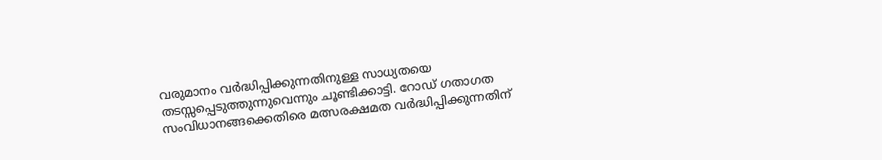വരുമാനം വർദ്ധിപ്പിക്കുന്നതിനുള്ള സാധ്യതയെ തടസ്സപ്പെടുത്തുന്നുവെന്നും ചൂണ്ടിക്കാട്ടി. റോഡ് ഗതാഗത സംവിധാനങ്ങക്കെതിരെ മത്സരക്ഷമത വർദ്ധിപ്പിക്കുന്നതിന്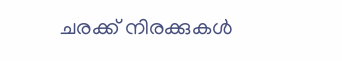ചരക്ക് നിരക്കുകൾ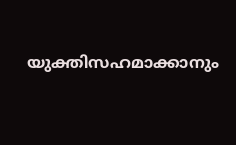യുക്തിസഹമാക്കാനും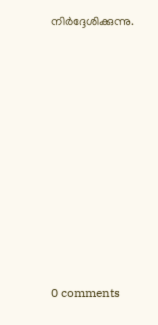നിർദ്ദേശിക്കുന്നു.










0 comments